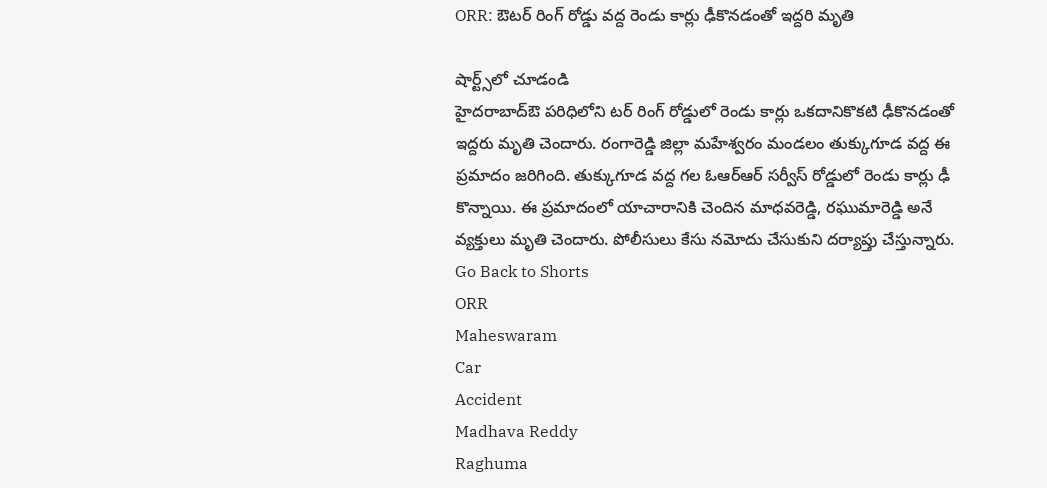ORR: ఔటర్ రింగ్ రోడ్డు వద్ద రెండు కార్లు ఢీకొనడంతో ఇద్దరి మృతి

షార్ట్స్‌లో చూడండి
హైదరాబాద్ఔ పరిధిలోని టర్ రింగ్ రోడ్డులో రెండు కార్లు ఒకదానికొకటి ఢీకొనడంతో ఇద్దరు మృతి చెందారు. రంగారెడ్డి జిల్లా మహేశ్వరం మండలం తుక్కుగూడ వద్ద ఈ ప్రమాదం జరిగింది. తుక్కుగూడ వద్ద గల ఓఆర్ఆర్ సర్వీస్ రోడ్డులో రెండు కార్లు ఢీ కొన్నాయి. ఈ ప్రమాదంలో యాచారానికి చెందిన మాధవరెడ్డి, రఘుమారెడ్డి అనే వ్యక్తులు మృతి చెందారు. పోలీసులు కేసు నమోదు చేసుకుని దర్యాప్తు చేస్తున్నారు.
Go Back to Shorts
ORR
Maheswaram
Car
Accident
Madhava Reddy
Raghuma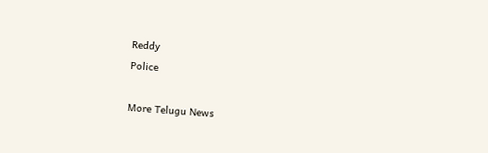Reddy
Police

More Telugu News